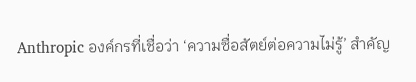Anthropic องค์กรที่เชื่อว่า ‘ความซื่อสัตย์ต่อความไม่รู้’ สำคัญ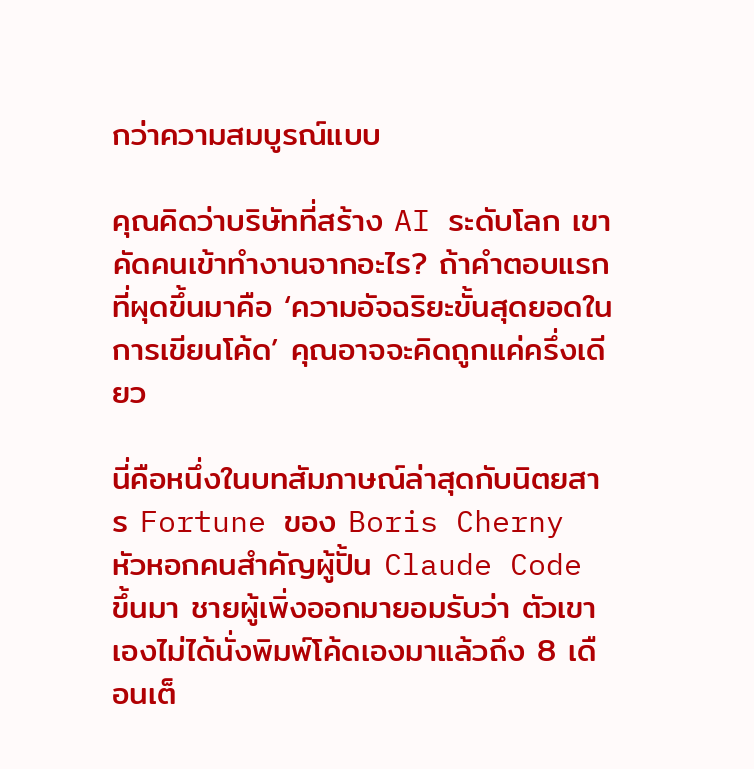กว่าความสมบูรณ์แบบ

คุณคิดว่าบริษัทที่สร้าง AI ระดับโลก เขาคัดคนเข้าทำงานจากอะไร? ถ้าคำตอบแรกที่ผุดขึ้นมาคือ ‘ความอัจฉริยะขั้นสุดยอดในการเขียนโค้ด’ คุณอาจจะคิดถูกแค่ครึ่งเดียว

นี่คือหนึ่งในบทสัมภาษณ์ล่าสุดกับนิตยสาร Fortune ของ Boris Cherny หัวหอกคนสำคัญผู้ปั้น Claude Code ขึ้นมา ชายผู้เพิ่งออกมายอมรับว่า ตัวเขาเองไม่ได้นั่งพิมพ์โค้ดเองมาแล้วถึง 8 เดือนเต็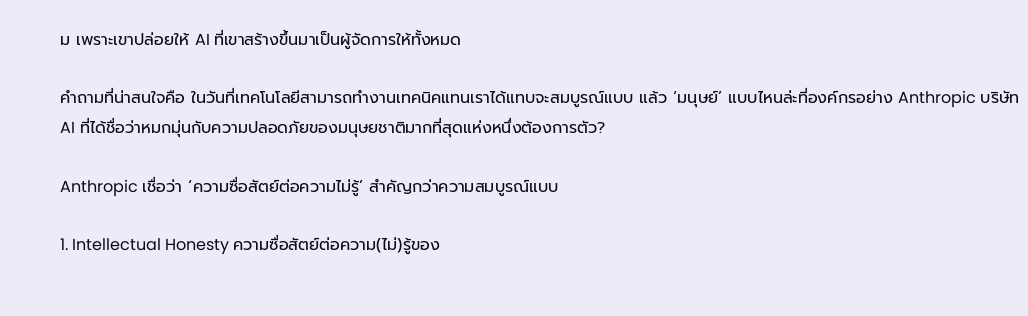ม เพราะเขาปล่อยให้ AI ที่เขาสร้างขึ้นมาเป็นผู้จัดการให้ทั้งหมด

คำถามที่น่าสนใจคือ ในวันที่เทคโนโลยีสามารถทำงานเทคนิคแทนเราได้แทบจะสมบูรณ์แบบ แล้ว ‘มนุษย์’ แบบไหนล่ะที่องค์กรอย่าง Anthropic บริษัท AI ที่ได้ชื่อว่าหมกมุ่นกับความปลอดภัยของมนุษยชาติมากที่สุดแห่งหนึ่งต้องการตัว?

Anthropic เชื่อว่า ‘ความซื่อสัตย์ต่อความไม่รู้’ สำคัญกว่าความสมบูรณ์แบบ

1. Intellectual Honesty ความซื่อสัตย์ต่อความ(ไม่)รู้ของ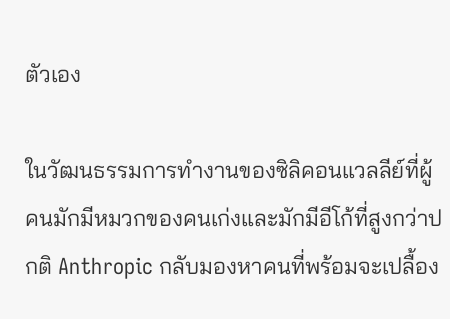ตัวเอง

ในวัฒนธรรมการทำงานของซิลิคอนแวลลีย์ที่ผู้คนมักมีหมวกของคนเก่งและมักมีอีโก้ที่สูงกว่าปกติ Anthropic กลับมองหาคนที่พร้อมจะเปลื้อง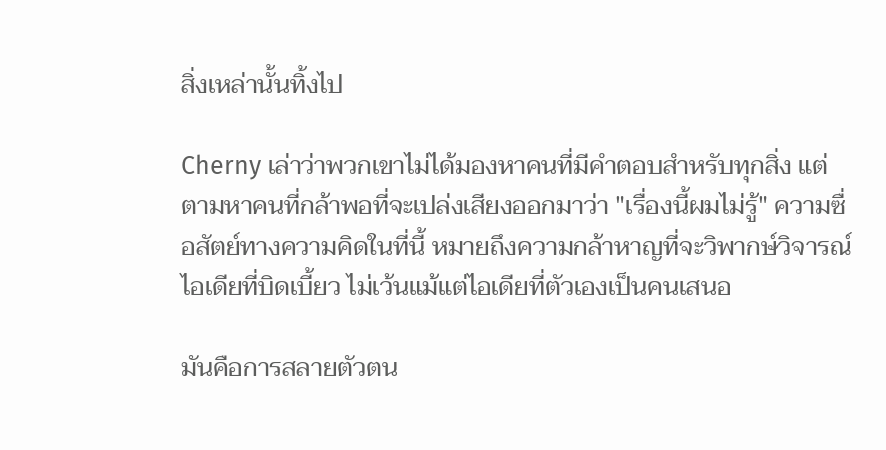สิ่งเหล่านั้นทิ้งไป

Cherny เล่าว่าพวกเขาไม่ได้มองหาคนที่มีคำตอบสำหรับทุกสิ่ง แต่ตามหาคนที่กล้าพอที่จะเปล่งเสียงออกมาว่า "เรื่องนี้ผมไม่รู้" ความซื่อสัตย์ทางความคิดในที่นี้ หมายถึงความกล้าหาญที่จะวิพากษ์วิจารณ์ไอเดียที่บิดเบี้ยว ไม่เว้นแม้แต่ไอเดียที่ตัวเองเป็นคนเสนอ

มันคือการสลายตัวตน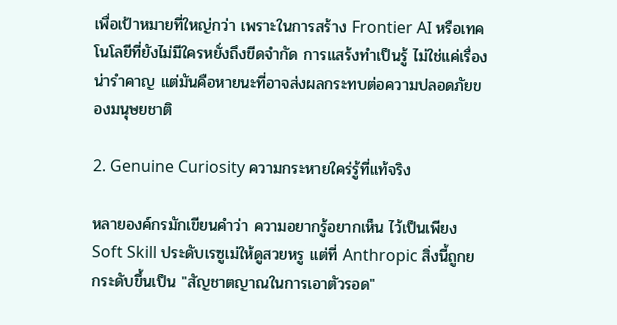เพื่อเป้าหมายที่ใหญ่กว่า เพราะในการสร้าง Frontier AI หรือเทคโนโลยีที่ยังไม่มีใครหยั่งถึงขีดจำกัด การแสร้งทำเป็นรู้ ไม่ใช่แค่เรื่องน่ารำคาญ แต่มันคือหายนะที่อาจส่งผลกระทบต่อความปลอดภัยของมนุษยชาติ

2. Genuine Curiosity ความกระหายใคร่รู้ที่แท้จริง

หลายองค์กรมักเขียนคำว่า ความอยากรู้อยากเห็น ไว้เป็นเพียง Soft Skill ประดับเรซูเม่ให้ดูสวยหรู แต่ที่ Anthropic สิ่งนี้ถูกยกระดับขึ้นเป็น "สัญชาตญาณในการเอาตัวรอด"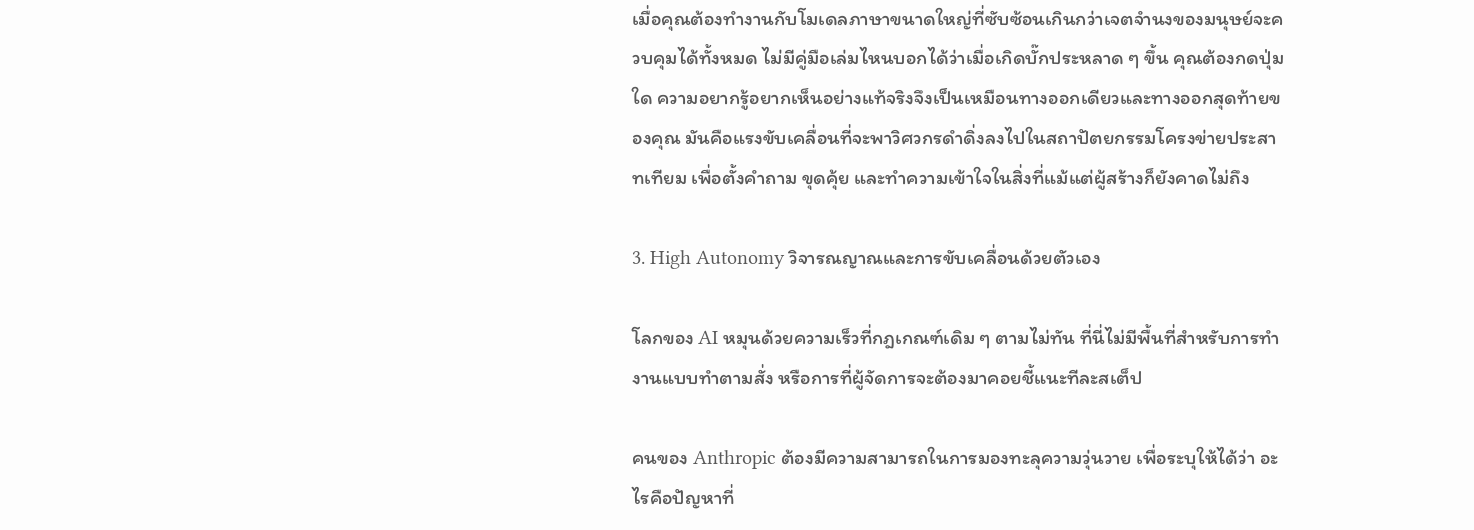เมื่อคุณต้องทำงานกับโมเดลภาษาขนาดใหญ่ที่ซับซ้อนเกินกว่าเจตจำนงของมนุษย์จะควบคุมได้ทั้งหมด ไม่มีคู่มือเล่มไหนบอกได้ว่าเมื่อเกิดบั๊กประหลาด ๆ ขึ้น คุณต้องกดปุ่มใด ความอยากรู้อยากเห็นอย่างแท้จริงจึงเป็นเหมือนทางออกเดียวและทางออกสุดท้ายของคุณ มันคือแรงขับเคลื่อนที่จะพาวิศวกรดำดิ่งลงไปในสถาปัตยกรรมโครงข่ายประสาทเทียม เพื่อตั้งคำถาม ขุดคุ้ย และทำความเข้าใจในสิ่งที่แม้แต่ผู้สร้างก็ยังคาดไม่ถึง

3. High Autonomy วิจารณญาณและการขับเคลื่อนด้วยตัวเอง

โลกของ AI หมุนด้วยความเร็วที่กฎเกณฑ์เดิม ๆ ตามไม่ทัน ที่นี่ไม่มีพื้นที่สำหรับการทำงานแบบทำตามสั่ง หรือการที่ผู้จัดการจะต้องมาคอยชี้แนะทีละสเต็ป

คนของ Anthropic ต้องมีความสามารถในการมองทะลุความวุ่นวาย เพื่อระบุให้ได้ว่า อะไรคือปัญหาที่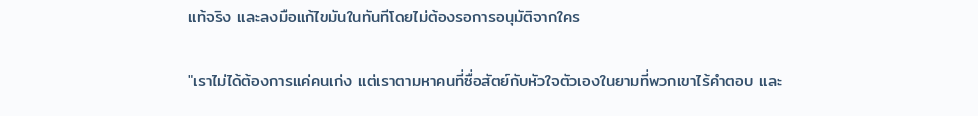แท้จริง และลงมือแก้ไขมันในทันทีโดยไม่ต้องรอการอนุมัติจากใคร

"เราไม่ได้ต้องการแค่คนเก่ง แต่เราตามหาคนที่ซื่อสัตย์กับหัวใจตัวเองในยามที่พวกเขาไร้คำตอบ และ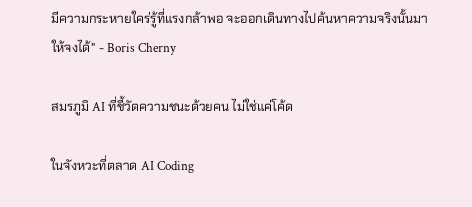มีความกระหายใคร่รู้ที่แรงกล้าพอ จะออกเดินทางไปค้นหาความจริงนั้นมาให้จงได้" - Boris Cherny

สมรภูมิ AI ที่ชี้วัดความชนะด้วยคน ไม่ใช่แค่โค้ด

ในจังหวะที่ตลาด AI Coding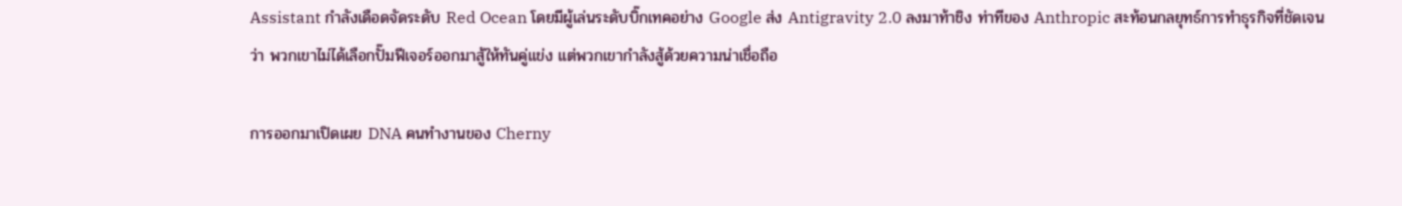Assistant กำลังเดือดจัดระดับ Red Ocean โดยมีผู้เล่นระดับบิ๊กเทคอย่าง Google ส่ง Antigravity 2.0 ลงมาท้าชิง ท่าทีของ Anthropic สะท้อนกลยุทธ์การทำธุรกิจที่ชัดเจนว่า พวกเขาไม่ได้เลือกปั๊มฟีเจอร์ออกมาสู้ให้ทันคู่แข่ง แต่พวกเขากำลังสู้ด้วยความน่าเชื่อถือ

การออกมาเปิดเผย DNA คนทำงานของ Cherny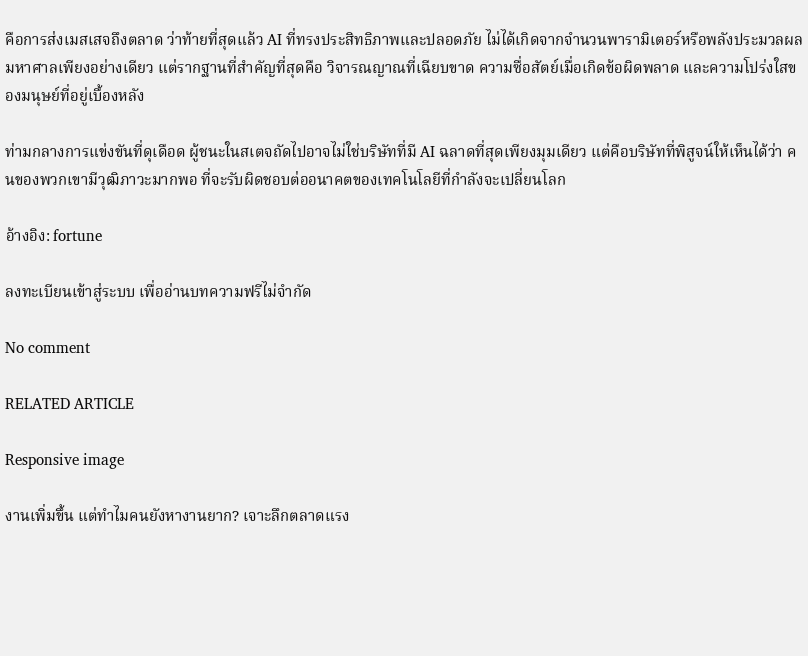คือการส่งเมสเสจถึงตลาด ว่าท้ายที่สุดแล้ว AI ที่ทรงประสิทธิภาพและปลอดภัย ไม่ได้เกิดจากจำนวนพารามิเตอร์หรือพลังประมวลผลมหาศาลเพียงอย่างเดียว แต่รากฐานที่สำคัญที่สุดคือ วิจารณญาณที่เฉียบขาด ความซื่อสัตย์เมื่อเกิดข้อผิดพลาด และความโปร่งใสของมนุษย์ที่อยู่เบื้องหลัง

ท่ามกลางการแข่งขันที่ดุเดือด ผู้ชนะในสเตจถัดไปอาจไม่ใช่บริษัทที่มี AI ฉลาดที่สุดเพียงมุมเดียว แต่คือบริษัทที่พิสูจน์ให้เห็นได้ว่า คนของพวกเขามีวุฒิภาวะมากพอ ที่จะรับผิดชอบต่ออนาคตของเทคโนโลยีที่กำลังจะเปลี่ยนโลก

อ้างอิง: fortune

ลงทะเบียนเข้าสู่ระบบ เพื่ออ่านบทความฟรีไม่จำกัด

No comment

RELATED ARTICLE

Responsive image

งานเพิ่มขึ้น แต่ทำไมคนยังหางานยาก? เจาะลึกตลาดแรง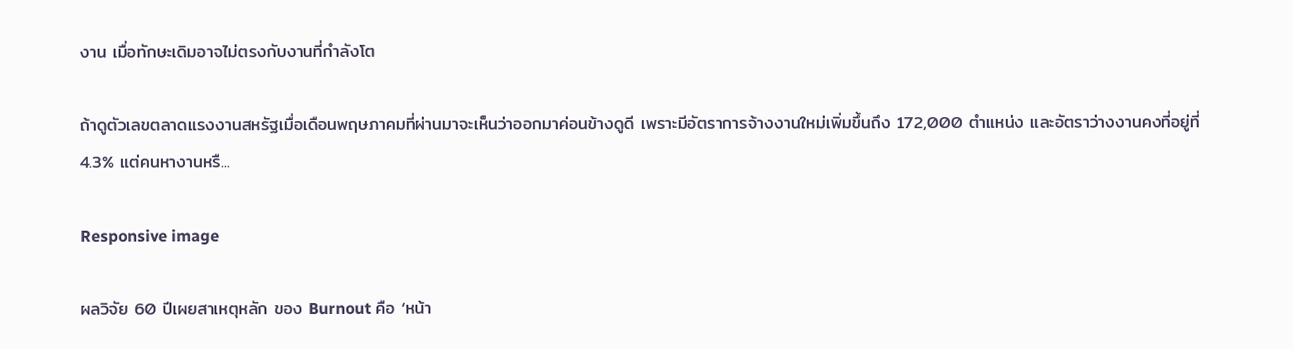งาน เมื่อทักษะเดิมอาจไม่ตรงกับงานที่กำลังโต

ถ้าดูตัวเลขตลาดแรงงานสหรัฐเมื่อเดือนพฤษภาคมที่ผ่านมาจะเห็นว่าออกมาค่อนข้างดูดี เพราะมีอัตราการจ้างงานใหม่เพิ่มขึ้นถึง 172,000 ตำแหน่ง และอัตราว่างงานคงที่อยู่ที่ 4.3% แต่คนหางานหรื...

Responsive image

ผลวิจัย 60 ปีเผยสาเหตุหลัก ของ Burnout คือ ‘หน้า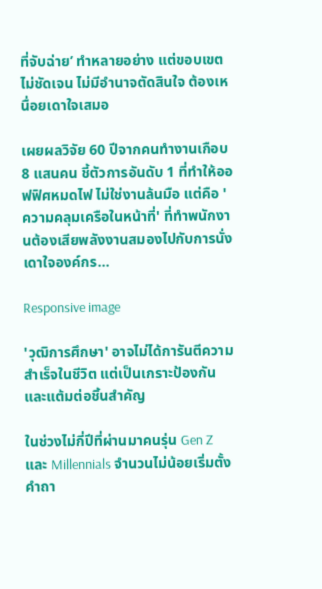ที่จับฉ่าย’ ทำหลายอย่าง แต่ขอบเขตไม่ชัดเจน ไม่มีอำนาจตัดสินใจ ต้องเหนื่อยเดาใจเสมอ

เผยผลวิจัย 60 ปีจากคนทำงานเกือบ 8 แสนคน ชี้ตัวการอันดับ 1 ที่ทำให้ออฟฟิศหมดไฟ ไม่ใช่งานล้นมือ แต่คือ 'ความคลุมเครือในหน้าที่' ที่ทำพนักงานต้องเสียพลังงานสมองไปกับการนั่งเดาใจองค์กร...

Responsive image

'วุฒิการศึกษา' อาจไม่ได้การันตีความสำเร็จในชีวิต แต่เป็นเกราะป้องกันและแต้มต่อชิ้นสำคัญ

ในช่วงไม่กี่ปีที่ผ่านมาคนรุ่น Gen Z และ Millennials จำนวนไม่น้อยเริ่มตั้งคำถา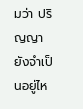มว่า ปริญญายังจำเป็นอยู่ไห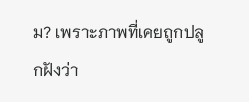ม? เพราะภาพที่เคยถูกปลูกฝังว่า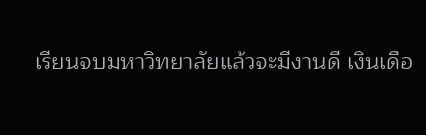เรียนจบมหาวิทยาลัยแล้วจะมีงานดี เงินเดือ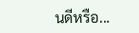นดีหรือ...